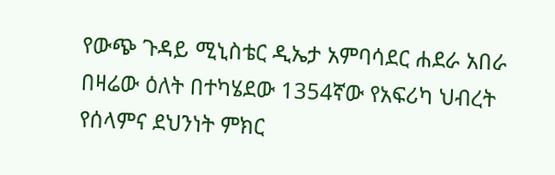የውጭ ጉዳይ ሚኒስቴር ዲኤታ አምባሳደር ሐደራ አበራ በዛሬው ዕለት በተካሄደው 1354ኛው የአፍሪካ ህብረት የሰላምና ደህንነት ምክር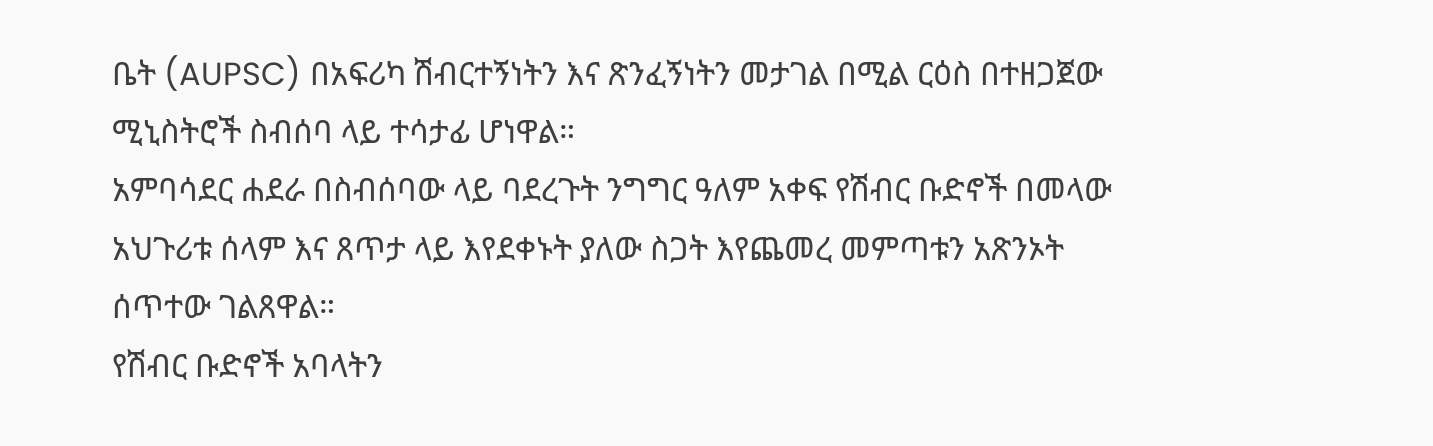ቤት (AUPSC) በአፍሪካ ሽብርተኝነትን እና ጽንፈኝነትን መታገል በሚል ርዕስ በተዘጋጀው ሚኒስትሮች ስብሰባ ላይ ተሳታፊ ሆነዋል።
አምባሳደር ሐደራ በስብሰባው ላይ ባደረጉት ንግግር ዓለም አቀፍ የሽብር ቡድኖች በመላው አህጉሪቱ ሰላም እና ጸጥታ ላይ እየደቀኑት ያለው ስጋት እየጨመረ መምጣቱን አጽንኦት ሰጥተው ገልጸዋል።
የሽብር ቡድኖች አባላትን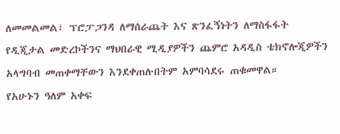ለመመልመል፣ ፕሮፓጋንዳ ለማሰራጨት እና ጽንፈኝነትን ለማስፋፋት የዲጂታል መድረኮችንና ማህበራዊ ሚዲያዎችን ጨምሮ አዳዲስ ቴክኖሎጂዎችን አላግባብ መጠቀማቸውን እንደቀጠሉበትም አምባሳደሩ ጠቁመዋል።
የአሁኑን ዓለም አቀፍ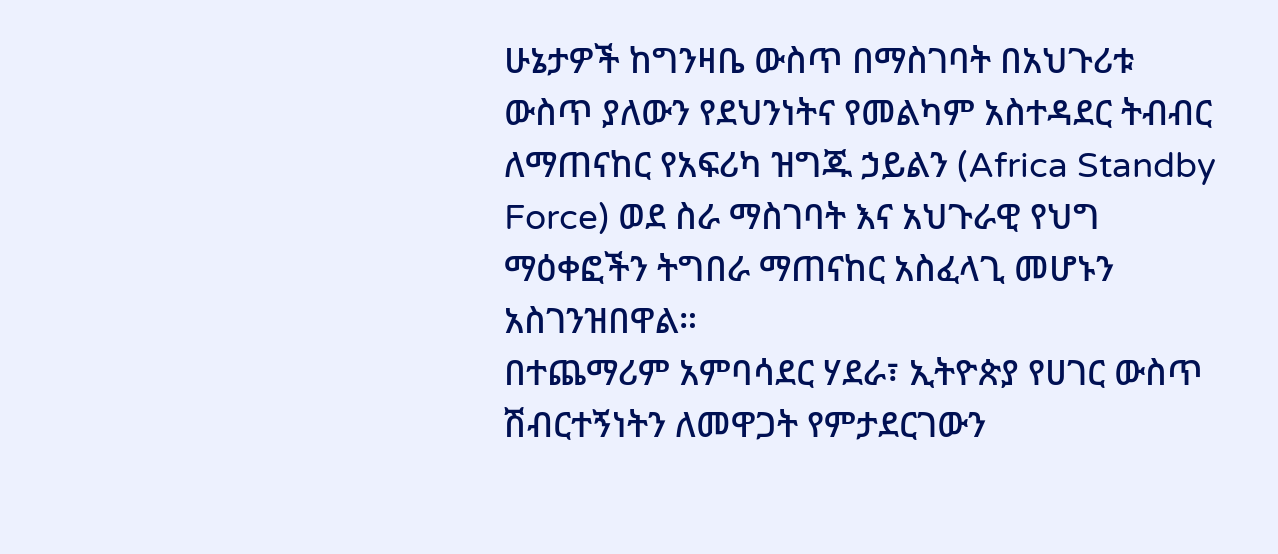ሁኔታዎች ከግንዛቤ ውስጥ በማስገባት በአህጉሪቱ ውስጥ ያለውን የደህንነትና የመልካም አስተዳደር ትብብር ለማጠናከር የአፍሪካ ዝግጁ ኃይልን (Africa Standby Force) ወደ ስራ ማስገባት እና አህጉራዊ የህግ ማዕቀፎችን ትግበራ ማጠናከር አስፈላጊ መሆኑን አስገንዝበዋል።
በተጨማሪም አምባሳደር ሃደራ፣ ኢትዮጵያ የሀገር ውስጥ ሽብርተኝነትን ለመዋጋት የምታደርገውን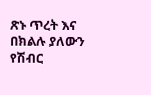ጽኑ ጥረት እና በክልሉ ያለውን የሽብር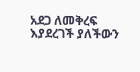አደጋ ለመቅረፍ እያደረገች ያለችውን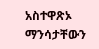አስተዋጽኦ ማንሳታቸውን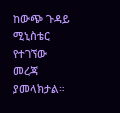ከውጭ ጉዳይ ሚኒስቴር የተገኘው መረጃ ያመላክታል።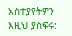አስተያየትዎን እዚህ ያስፍሩ: